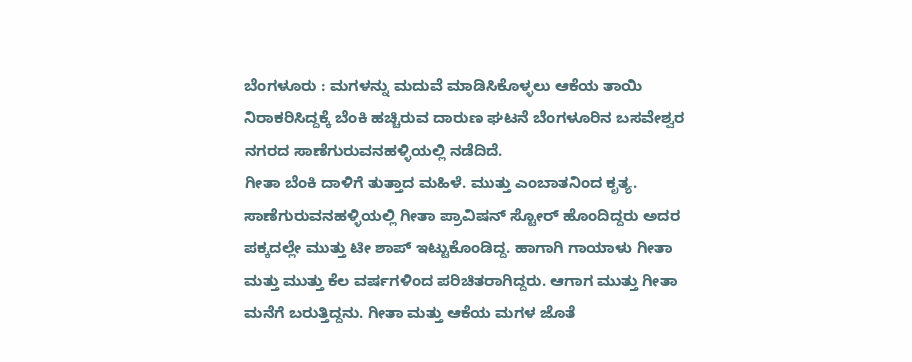ಬೆಂಗಳೂರು : ಮಗಳನ್ನು ಮದುವೆ ಮಾಡಿಸಿಕೊಳ್ಳಲು ಆಕೆಯ ತಾಯಿ ನಿರಾಕರಿಸಿದ್ದಕ್ಕೆ ಬೆಂಕಿ ಹಚ್ಚಿರುವ ದಾರುಣ ಘಟನೆ ಬೆಂಗಳೂರಿನ ಬಸವೇಶ್ವರ ನಗರದ ಸಾಣೆಗುರುವನಹಳ್ಳಿಯಲ್ಲಿ ನಡೆದಿದೆ.
ಗೀತಾ ಬೆಂಕಿ ದಾಳಿಗೆ ತುತ್ತಾದ ಮಹಿಳೆ. ಮುತ್ತು ಎಂಬಾತನಿಂದ ಕೃತ್ಯ. ಸಾಣೆಗುರುವನಹಳ್ಳಿಯಲ್ಲಿ ಗೀತಾ ಪ್ರಾವಿಷನ್ ಸ್ಟೋರ್ ಹೊಂದಿದ್ದರು ಅದರ ಪಕ್ಕದಲ್ಲೇ ಮುತ್ತು ಟೀ ಶಾಪ್ ಇಟ್ಟುಕೊಂಡಿದ್ದ. ಹಾಗಾಗಿ ಗಾಯಾಳು ಗೀತಾ ಮತ್ತು ಮುತ್ತು ಕೆಲ ವರ್ಷಗಳಿಂದ ಪರಿಚಿತರಾಗಿದ್ದರು. ಆಗಾಗ ಮುತ್ತು ಗೀತಾ ಮನೆಗೆ ಬರುತ್ತಿದ್ದನು. ಗೀತಾ ಮತ್ತು ಆಕೆಯ ಮಗಳ ಜೊತೆ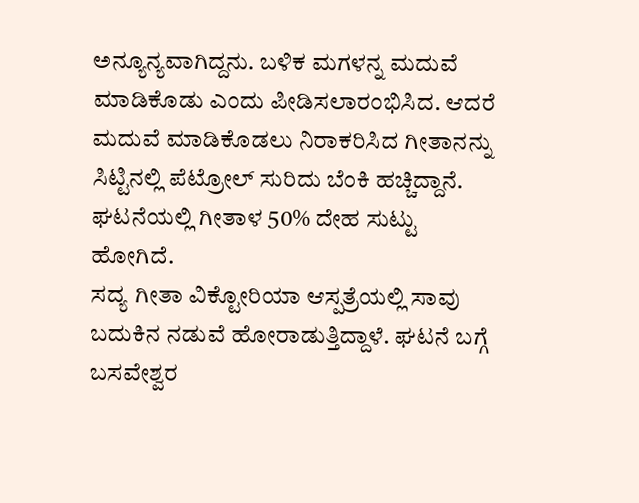ಅನ್ಯೂನ್ಯವಾಗಿದ್ದನು. ಬಳಿಕ ಮಗಳನ್ನ ಮದುವೆ ಮಾಡಿಕೊಡು ಎಂದು ಪೀಡಿಸಲಾರಂಭಿಸಿದ. ಆದರೆ ಮದುವೆ ಮಾಡಿಕೊಡಲು ನಿರಾಕರಿಸಿದ ಗೀತಾನನ್ನು ಸಿಟ್ಟಿನಲ್ಲಿ ಪೆಟ್ರೋಲ್ ಸುರಿದು ಬೆಂಕಿ ಹಚ್ಚಿದ್ದಾನೆ. ಘಟನೆಯಲ್ಲಿ ಗೀತಾಳ 50% ದೇಹ ಸುಟ್ಟು ಹೋಗಿದೆ.
ಸದ್ಯ ಗೀತಾ ವಿಕ್ಟೋರಿಯಾ ಆಸ್ಪತ್ರೆಯಲ್ಲಿ ಸಾವು ಬದುಕಿನ ನಡುವೆ ಹೋರಾಡುತ್ತಿದ್ದಾಳೆ. ಘಟನೆ ಬಗ್ಗೆ ಬಸವೇಶ್ವರ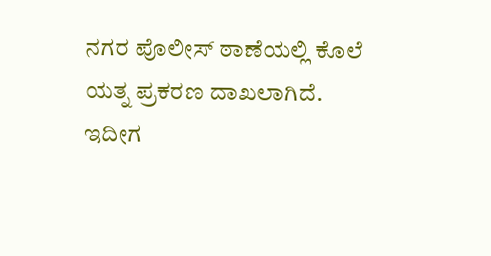ನಗರ ಪೊಲೀಸ್ ಠಾಣೆಯಲ್ಲಿ ಕೊಲೆ ಯತ್ನ ಪ್ರಕರಣ ದಾಖಲಾಗಿದೆ. ಇದೀಗ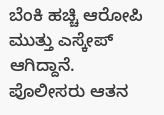ಬೆಂಕಿ ಹಚ್ಚಿ ಆರೋಪಿ ಮುತ್ತು ಎಸ್ಕೇಪ್ ಆಗಿದ್ದಾನೆ. ಪೊಲೀಸರು ಆತನ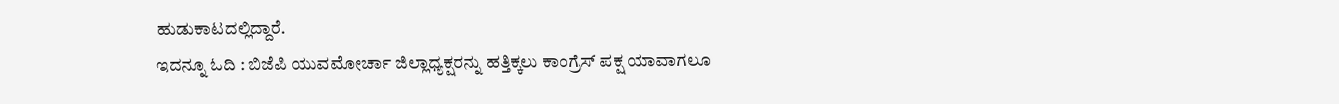ಹುಡುಕಾಟದಲ್ಲಿದ್ದಾರೆ.
ಇದನ್ನೂ ಓದಿ : ಬಿಜೆಪಿ ಯುವಮೋರ್ಚಾ ಜಿಲ್ಲಾಧ್ಯಕ್ಷರನ್ನು ಹತ್ತಿಕ್ಕಲು ಕಾಂಗ್ರೆಸ್ ಪಕ್ಷ ಯಾವಾಗಲೂ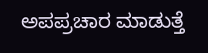ಅಪಪ್ರಚಾರ ಮಾಡುತ್ತೆ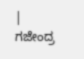| ಗಜೇಂದ್ರ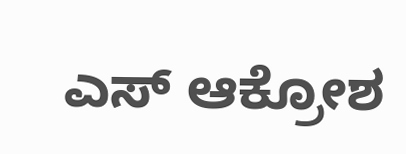ಎಸ್ ಆಕ್ರೋಶ